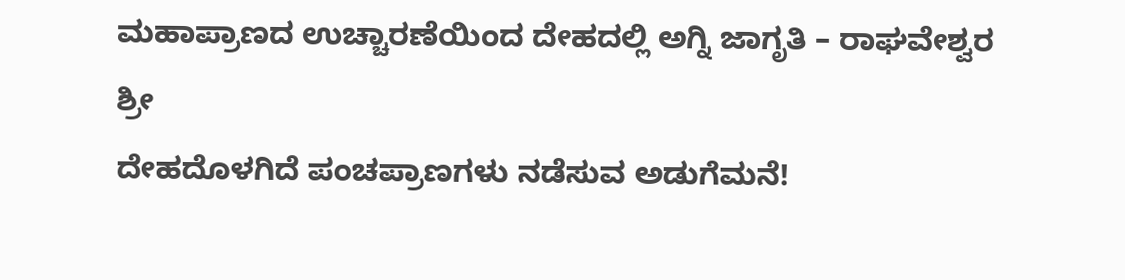ಮಹಾಪ್ರಾಣದ ಉಚ್ಚಾರಣೆಯಿಂದ ದೇಹದಲ್ಲಿ ಅಗ್ನಿ ಜಾಗೃತಿ – ರಾಘವೇಶ್ವರ ಶ್ರೀ
ದೇಹದೊಳಗಿದೆ ಪಂಚಪ್ರಾಣಗಳು ನಡೆಸುವ ಅಡುಗೆಮನೆ!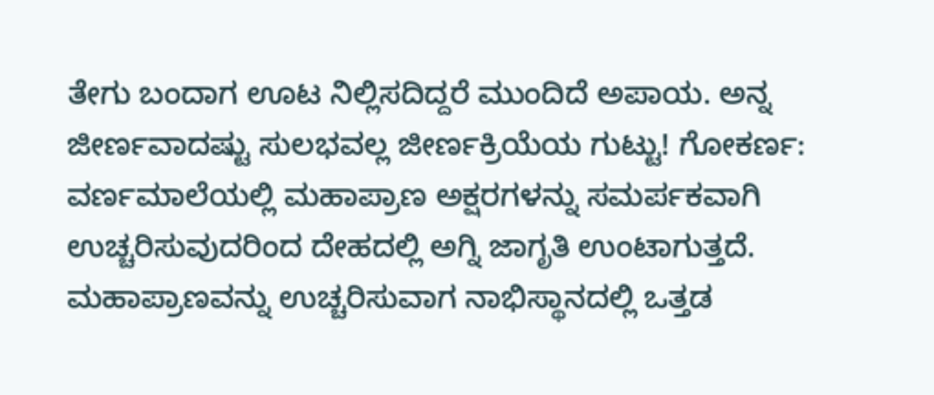ತೇಗು ಬಂದಾಗ ಊಟ ನಿಲ್ಲಿಸದಿದ್ದರೆ ಮುಂದಿದೆ ಅಪಾಯ. ಅನ್ನ ಜೀರ್ಣವಾದಷ್ಟು ಸುಲಭವಲ್ಲ ಜೀರ್ಣಕ್ರಿಯೆಯ ಗುಟ್ಟು! ಗೋಕರ್ಣ: ವರ್ಣಮಾಲೆಯಲ್ಲಿ ಮಹಾಪ್ರಾಣ ಅಕ್ಷರಗಳನ್ನು ಸಮರ್ಪಕವಾಗಿ ಉಚ್ಚರಿಸುವುದರಿಂದ ದೇಹದಲ್ಲಿ ಅಗ್ನಿ ಜಾಗೃತಿ ಉಂಟಾಗುತ್ತದೆ. ಮಹಾಪ್ರಾಣವನ್ನು ಉಚ್ಚರಿಸುವಾಗ ನಾಭಿಸ್ಥಾನದಲ್ಲಿ ಒತ್ತಡ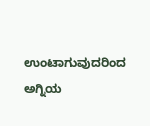ಉಂಟಾಗುವುದರಿಂದ ಅಗ್ನಿಯ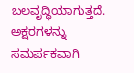ಬಲವೃದ್ಧಿಯಾಗುತ್ತದೆ. ಅಕ್ಷರಗಳನ್ನು ಸಮರ್ಪಕವಾಗಿ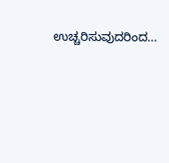ಉಚ್ಚರಿಸುವುದರಿಂದ…